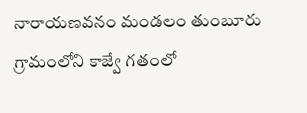నారాయణవనం మండలం తుంబూరు గ్రామంలోని కాజ్వే గతంలో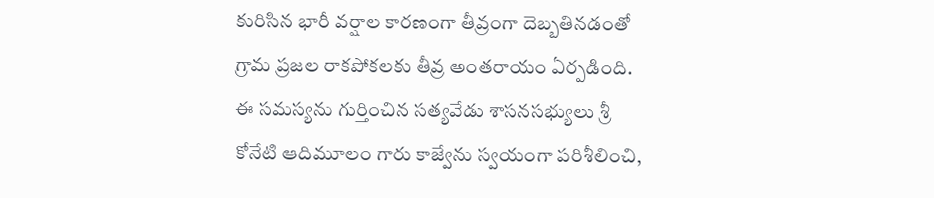కురిసిన భారీ వర్షాల కారణంగా తీవ్రంగా దెబ్బతినడంతో గ్రామ ప్రజల రాకపోకలకు తీవ్ర అంతరాయం ఏర్పడింది.
ఈ సమస్యను గుర్తించిన సత్యవేడు శాసనసభ్యులు శ్రీ కోనేటి ఆదిమూలం గారు కాజ్వేను స్వయంగా పరిశీలించి,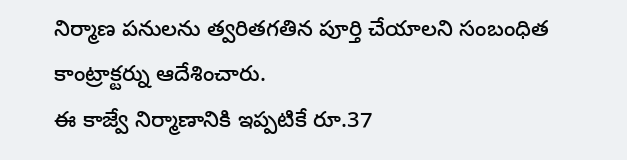నిర్మాణ పనులను త్వరితగతిన పూర్తి చేయాలని సంబంధిత కాంట్రాక్టర్ను ఆదేశించారు.
ఈ కాజ్వే నిర్మాణానికి ఇప్పటికే రూ.37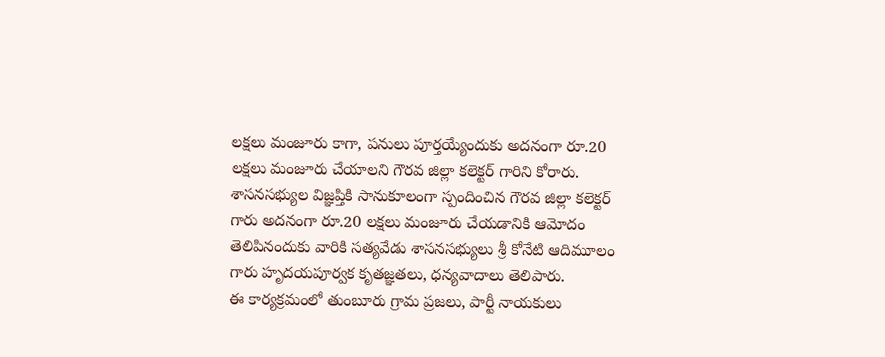లక్షలు మంజూరు కాగా, పనులు పూర్తయ్యేందుకు అదనంగా రూ.20 లక్షలు మంజూరు చేయాలని గౌరవ జిల్లా కలెక్టర్ గారిని కోరారు.
శాసనసభ్యుల విజ్ఞప్తికి సానుకూలంగా స్పందించిన గౌరవ జిల్లా కలెక్టర్ గారు అదనంగా రూ.20 లక్షలు మంజూరు చేయడానికి ఆమోదం తెలిపినందుకు వారికి సత్యవేడు శాసనసభ్యులు శ్రీ కోనేటి ఆదిమూలం గారు హృదయపూర్వక కృతజ్ఞతలు, ధన్యవాదాలు తెలిపారు.
ఈ కార్యక్రమంలో తుంబూరు గ్రామ ప్రజలు, పార్టీ నాయకులు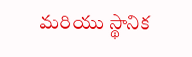మరియు స్థానిక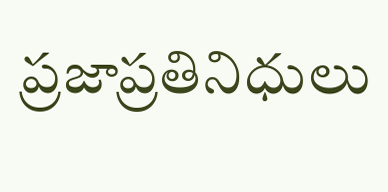ప్రజాప్రతినిధులు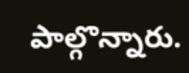పాల్గొన్నారు.